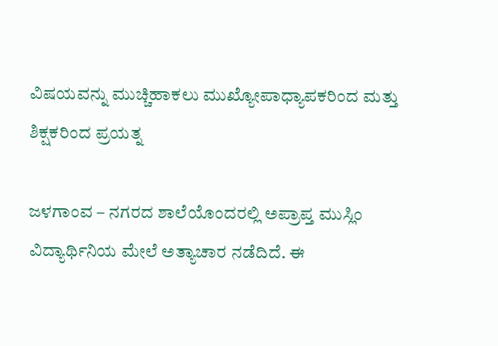ವಿಷಯವನ್ನು ಮುಚ್ಚಿಹಾಕಲು ಮುಖ್ಯೋಪಾಧ್ಯಾಪಕರಿಂದ ಮತ್ತು ಶಿಕ್ಷಕರಿಂದ ಪ್ರಯತ್ನ

ಜಳಗಾಂವ – ನಗರದ ಶಾಲೆಯೊಂದರಲ್ಲಿ ಅಪ್ರಾಪ್ತ ಮುಸ್ಲಿಂ ವಿದ್ಯಾರ್ಥಿನಿಯ ಮೇಲೆ ಅತ್ಯಾಚಾರ ನಡೆದಿದೆ. ಈ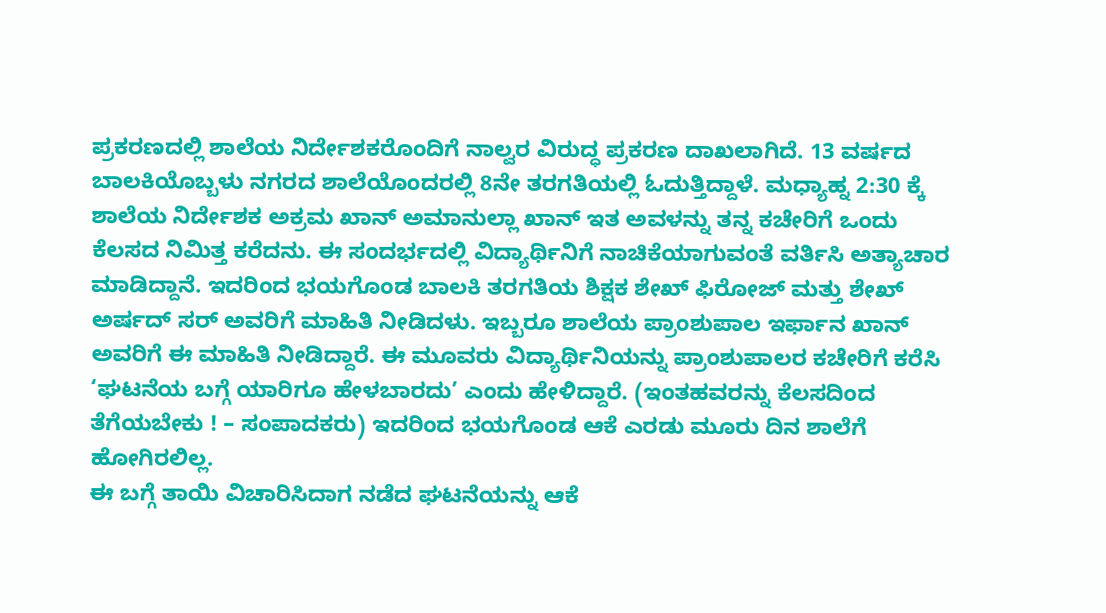ಪ್ರಕರಣದಲ್ಲಿ ಶಾಲೆಯ ನಿರ್ದೇಶಕರೊಂದಿಗೆ ನಾಲ್ವರ ವಿರುದ್ಧ ಪ್ರಕರಣ ದಾಖಲಾಗಿದೆ. 13 ವರ್ಷದ ಬಾಲಕಿಯೊಬ್ಬಳು ನಗರದ ಶಾಲೆಯೊಂದರಲ್ಲಿ 8ನೇ ತರಗತಿಯಲ್ಲಿ ಓದುತ್ತಿದ್ದಾಳೆ. ಮಧ್ಯಾಹ್ನ 2:30 ಕ್ಕೆ ಶಾಲೆಯ ನಿರ್ದೇಶಕ ಅಕ್ರಮ ಖಾನ್ ಅಮಾನುಲ್ಲಾ ಖಾನ್ ಇತ ಅವಳನ್ನು ತನ್ನ ಕಚೇರಿಗೆ ಒಂದು ಕೆಲಸದ ನಿಮಿತ್ತ ಕರೆದನು. ಈ ಸಂದರ್ಭದಲ್ಲಿ ವಿದ್ಯಾರ್ಥಿನಿಗೆ ನಾಚಿಕೆಯಾಗುವಂತೆ ವರ್ತಿಸಿ ಅತ್ಯಾಚಾರ ಮಾಡಿದ್ದಾನೆ. ಇದರಿಂದ ಭಯಗೊಂಡ ಬಾಲಕಿ ತರಗತಿಯ ಶಿಕ್ಷಕ ಶೇಖ್ ಫಿರೋಜ್ ಮತ್ತು ಶೇಖ್ ಅರ್ಷದ್ ಸರ್ ಅವರಿಗೆ ಮಾಹಿತಿ ನೀಡಿದಳು. ಇಬ್ಬರೂ ಶಾಲೆಯ ಪ್ರಾಂಶುಪಾಲ ಇರ್ಫಾನ ಖಾನ್ ಅವರಿಗೆ ಈ ಮಾಹಿತಿ ನೀಡಿದ್ದಾರೆ. ಈ ಮೂವರು ವಿದ್ಯಾರ್ಥಿನಿಯನ್ನು ಪ್ರಾಂಶುಪಾಲರ ಕಚೇರಿಗೆ ಕರೆಸಿ ‘ಘಟನೆಯ ಬಗ್ಗೆ ಯಾರಿಗೂ ಹೇಳಬಾರದು’ ಎಂದು ಹೇಳಿದ್ದಾರೆ. (ಇಂತಹವರನ್ನು ಕೆಲಸದಿಂದ ತೆಗೆಯಬೇಕು ! – ಸಂಪಾದಕರು) ಇದರಿಂದ ಭಯಗೊಂಡ ಆಕೆ ಎರಡು ಮೂರು ದಿನ ಶಾಲೆಗೆ ಹೋಗಿರಲಿಲ್ಲ.
ಈ ಬಗ್ಗೆ ತಾಯಿ ವಿಚಾರಿಸಿದಾಗ ನಡೆದ ಘಟನೆಯನ್ನು ಆಕೆ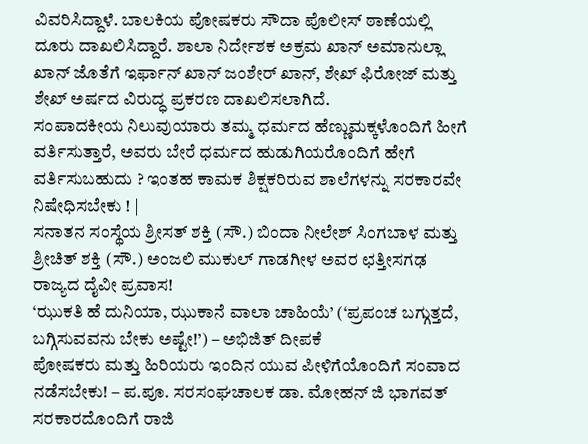ವಿವರಿಸಿದ್ದಾಳೆ. ಬಾಲಕಿಯ ಪೋಷಕರು ಸೌದಾ ಪೊಲೀಸ್ ಠಾಣೆಯಲ್ಲಿ ದೂರು ದಾಖಲಿಸಿದ್ದಾರೆ. ಶಾಲಾ ನಿರ್ದೇಶಕ ಅಕ್ರಮ ಖಾನ್ ಅಮಾನುಲ್ಲಾ ಖಾನ್ ಜೊತೆಗೆ ಇರ್ಫಾನ್ ಖಾನ್ ಜಂಶೇರ್ ಖಾನ್, ಶೇಖ್ ಫಿರೋಜ್ ಮತ್ತು ಶೇಖ್ ಅರ್ಷದ ವಿರುದ್ಧ ಪ್ರಕರಣ ದಾಖಲಿಸಲಾಗಿದೆ.
ಸಂಪಾದಕೀಯ ನಿಲುವುಯಾರು ತಮ್ಮ ಧರ್ಮದ ಹೆಣ್ಣುಮಕ್ಕಳೊಂದಿಗೆ ಹೀಗೆ ವರ್ತಿಸುತ್ತಾರೆ, ಅವರು ಬೇರೆ ಧರ್ಮದ ಹುಡುಗಿಯರೊಂದಿಗೆ ಹೇಗೆ ವರ್ತಿಸುಬಹುದು ? ಇಂತಹ ಕಾಮಕ ಶಿಕ್ಷಕರಿರುವ ಶಾಲೆಗಳನ್ನು ಸರಕಾರವೇ ನಿಷೇಧಿಸಬೇಕು ! |
ಸನಾತನ ಸಂಸ್ಥೆಯ ಶ್ರೀಸತ್ ಶಕ್ತಿ (ಸೌ.) ಬಿಂದಾ ನೀಲೇಶ್ ಸಿಂಗಬಾಳ ಮತ್ತು ಶ್ರೀಚಿತ್ ಶಕ್ತಿ (ಸೌ.) ಅಂಜಲಿ ಮುಕುಲ್ ಗಾಡಗೀಳ ಅವರ ಛತ್ತೀಸಗಢ ರಾಜ್ಯದ ದೈವೀ ಪ್ರವಾಸ!
‘ಝುಕತಿ ಹೆ ದುನಿಯಾ, ಝುಕಾನೆ ವಾಲಾ ಚಾಹಿಯೆ’ (‘ಪ್ರಪಂಚ ಬಗ್ಗುತ್ತದೆ, ಬಗ್ಗಿಸುವವನು ಬೇಕು ಅಷ್ಟೇ!’) – ಅಭಿಜಿತ್ ದೀಪಕೆ
ಪೋಷಕರು ಮತ್ತು ಹಿರಿಯರು ಇಂದಿನ ಯುವ ಪೀಳಿಗೆಯೊಂದಿಗೆ ಸಂವಾದ ನಡೆಸಬೇಕು! – ಪ.ಪೂ. ಸರಸಂಘಚಾಲಕ ಡಾ. ಮೋಹನ್ ಜಿ ಭಾಗವತ್
ಸರಕಾರದೊಂದಿಗೆ ರಾಜಿ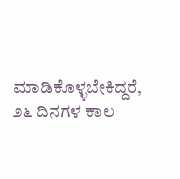ಮಾಡಿಕೊಳ್ಳಬೇಕಿದ್ದರೆ, ೨೬ ದಿನಗಳ ಕಾಲ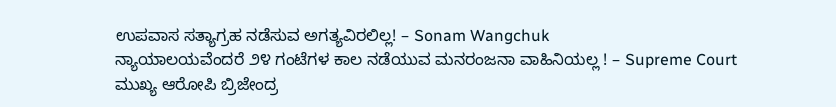ಉಪವಾಸ ಸತ್ಯಾಗ್ರಹ ನಡೆಸುವ ಅಗತ್ಯವಿರಲಿಲ್ಲ! – Sonam Wangchuk
ನ್ಯಾಯಾಲಯವೆಂದರೆ ೨೪ ಗಂಟೆಗಳ ಕಾಲ ನಡೆಯುವ ಮನರಂಜನಾ ವಾಹಿನಿಯಲ್ಲ ! – Supreme Court
ಮುಖ್ಯ ಆರೋಪಿ ಬ್ರಿಜೇಂದ್ರ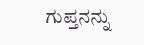ಗುಪ್ತನನ್ನು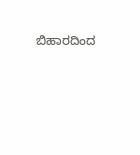ಬಿಹಾರದಿಂದ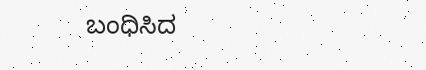ಬಂಧಿಸಿದ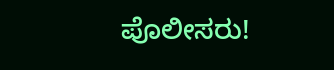ಪೊಲೀಸರು!